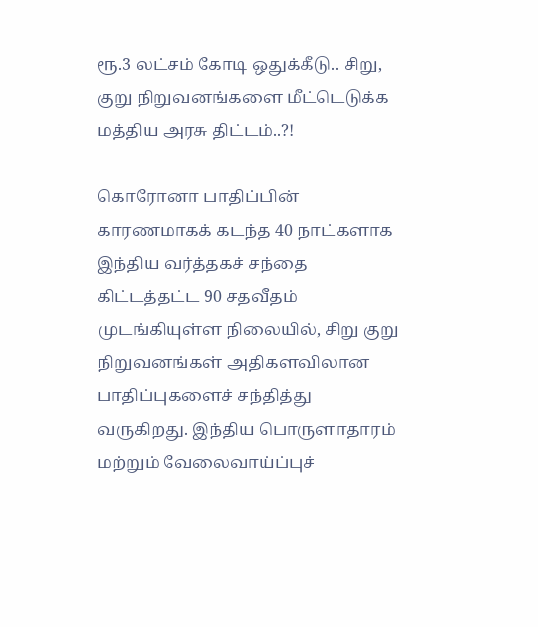ரூ.3 லட்சம் கோடி ஒதுக்கீடு.. சிறு, குறு நிறுவனங்களை மீட்டெடுக்க மத்திய அரசு திட்டம்..?!

கொரோனா பாதிப்பின் காரணமாகக் கடந்த 40 நாட்களாக இந்திய வர்த்தகச் சந்தை கிட்டத்தட்ட 90 சதவீதம் முடங்கியுள்ள நிலையில், சிறு குறு நிறுவனங்கள் அதிகளவிலான பாதிப்புகளைச் சந்தித்து வருகிறது. இந்திய பொருளாதாரம் மற்றும் வேலைவாய்ப்புச்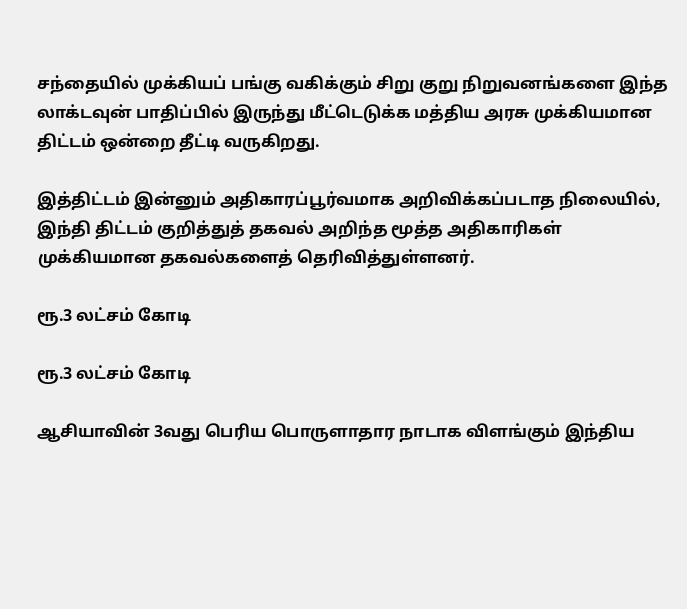சந்தையில் முக்கியப் பங்கு வகிக்கும் சிறு குறு நிறுவனங்களை இந்த லாக்டவுன் பாதிப்பில் இருந்து மீட்டெடுக்க மத்திய அரசு முக்கியமான திட்டம் ஒன்றை தீட்டி வருகிறது.

இத்திட்டம் இன்னும் அதிகாரப்பூர்வமாக அறிவிக்கப்படாத நிலையில், இந்தி திட்டம் குறித்துத் தகவல் அறிந்த மூத்த அதிகாரிகள் முக்கியமான தகவல்களைத் தெரிவித்துள்ளனர்.

ரூ.3 லட்சம் கோடி

ரூ.3 லட்சம் கோடி

ஆசியாவின் 3வது பெரிய பொருளாதார நாடாக விளங்கும் இந்திய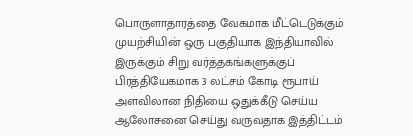பொருளாதாரத்தை வேகமாக மீட்டெடுக்கும் முயற்சியின் ஒரு பகுதியாக இந்தியாவில் இருக்கும் சிறு வர்த்தகங்களுக்குப் பிரத்தியேகமாக 3 லட்சம் கோடி ரூபாய் அளவிலான நிதியை ஒதுக்கீடு செய்ய ஆலோசனை செய்து வருவதாக இத்திட்டம்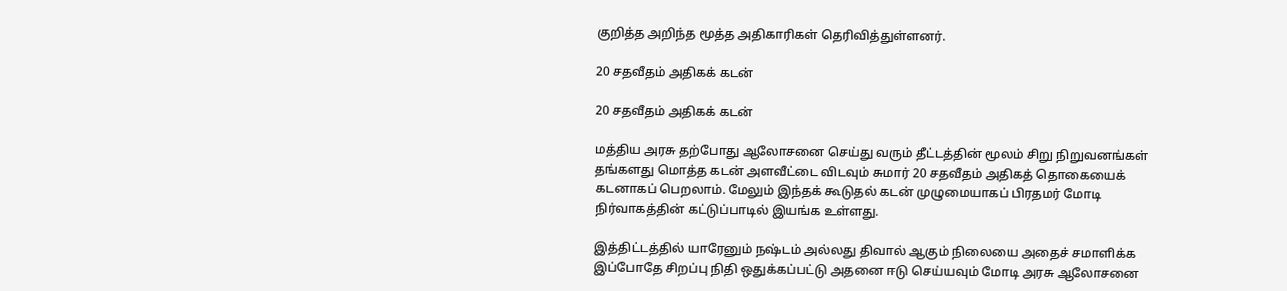குறித்த அறிந்த மூத்த அதிகாரிகள் தெரிவித்துள்ளனர்.

20 சதவீதம் அதிகக் கடன்

20 சதவீதம் அதிகக் கடன்

மத்திய அரசு தற்போது ஆலோசனை செய்து வரும் தீட்டத்தின் மூலம் சிறு நிறுவனங்கள் தங்களது மொத்த கடன் அளவீட்டை விடவும் சுமார் 20 சதவீதம் அதிகத் தொகையைக் கடனாகப் பெறலாம். மேலும் இந்தக் கூடுதல் கடன் முழுமையாகப் பிரதமர் மோடி நிர்வாகத்தின் கட்டுப்பாடில் இயங்க உள்ளது.

இத்திட்டத்தில் யாரேனும் நஷ்டம் அல்லது திவால் ஆகும் நிலையை அதைச் சமாளிக்க இப்போதே சிறப்பு நிதி ஒதுக்கப்பட்டு அதனை ஈடு செய்யவும் மோடி அரசு ஆலோசனை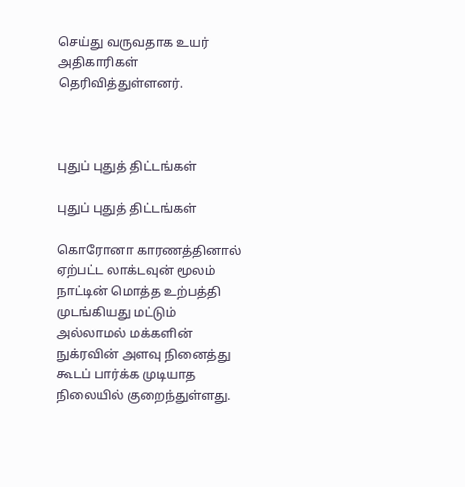செய்து வருவதாக உயர் அதிகாரிகள் தெரிவித்துள்ளனர்.



புதுப் புதுத் திட்டங்கள்

புதுப் புதுத் திட்டங்கள்

கொரோனா காரணத்தினால் ஏற்பட்ட லாக்டவுன் மூலம் நாட்டின் மொத்த உற்பத்தி முடங்கியது மட்டும் அல்லாமல் மக்களின் நுக்ரவின் அளவு நினைத்து கூடப் பார்க்க முடியாத நிலையில் குறைந்துள்ளது.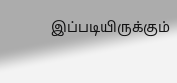இப்படியிருக்கும்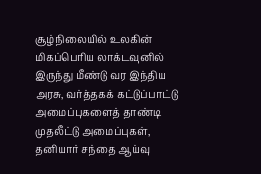சூழ்நிலையில் உலகின் மிகப்பெரிய லாக்டவுனில் இருந்து மீண்டு வர இந்திய அரசு, வர்த்தகக் கட்டுப்பாட்டு அமைப்புகளைத் தாண்டி முதலீட்டு அமைப்புகள், தனியார் சந்தை ஆய்வு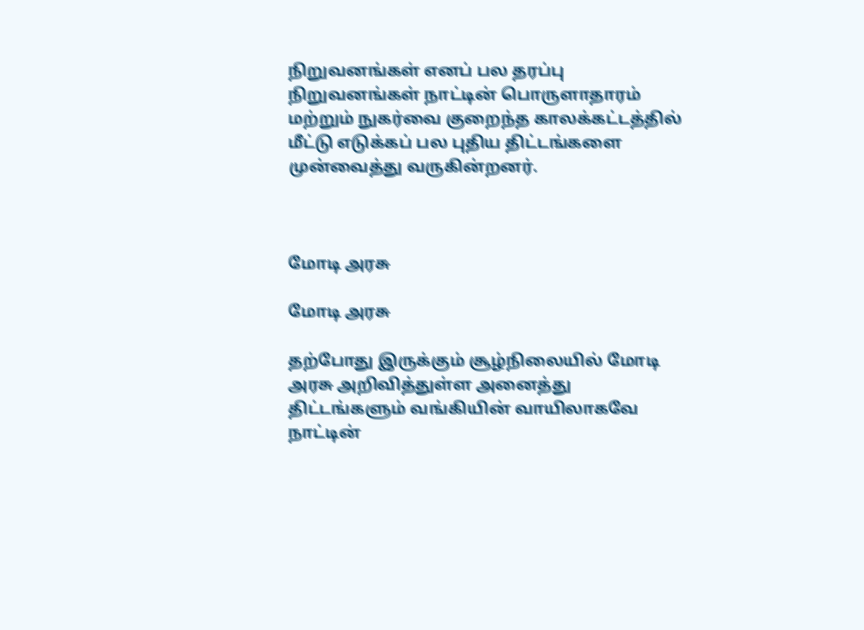நிறுவனங்கள் எனப் பல தரப்பு நிறுவனங்கள் நாட்டின் பொருளாதாரம் மற்றும் நுகர்வை குறைந்த காலக்கட்டத்தில் மீட்டு எடுக்கப் பல புதிய திட்டங்களை முன்வைத்து வருகின்றனர்.



மோடி அரசு

மோடி அரசு

தற்போது இருக்கும் சூழ்நிலையில் மோடி அரசு அறிவித்துள்ள அனைத்து திட்டங்களும் வங்கியின் வாயிலாகவே நாட்டின்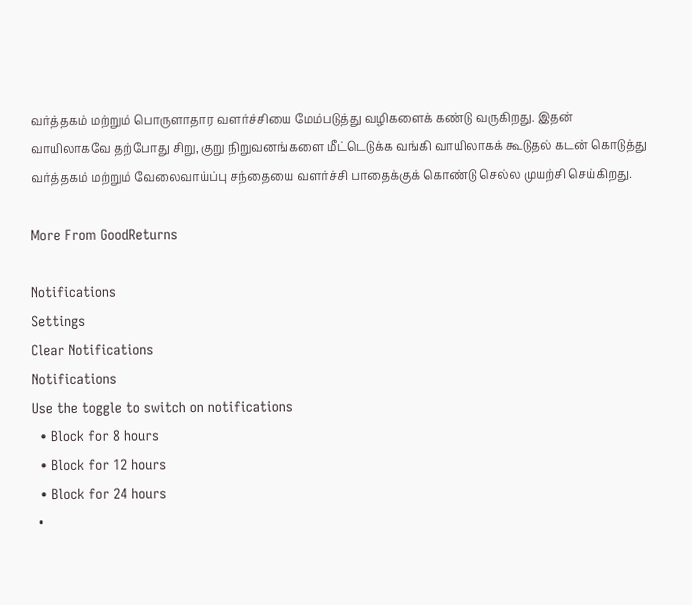வர்த்தகம் மற்றும் பொருளாதார வளர்ச்சியை மேம்படுத்து வழிகளைக் கண்டு வருகிறது. இதன் வாயிலாகவே தற்போது சிறு, குறு நிறுவனங்களை மீட்டெடுக்க வங்கி வாயிலாகக் கூடுதல் கடன் கொடுத்து வர்த்தகம் மற்றும் வேலைவாய்ப்பு சந்தையை வளர்ச்சி பாதைக்குக் கொண்டு செல்ல முயற்சி செய்கிறது.

More From GoodReturns

Notifications
Settings
Clear Notifications
Notifications
Use the toggle to switch on notifications
  • Block for 8 hours
  • Block for 12 hours
  • Block for 24 hours
  •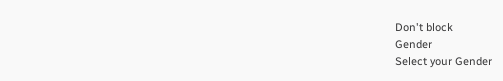Don't block
Gender
Select your Gender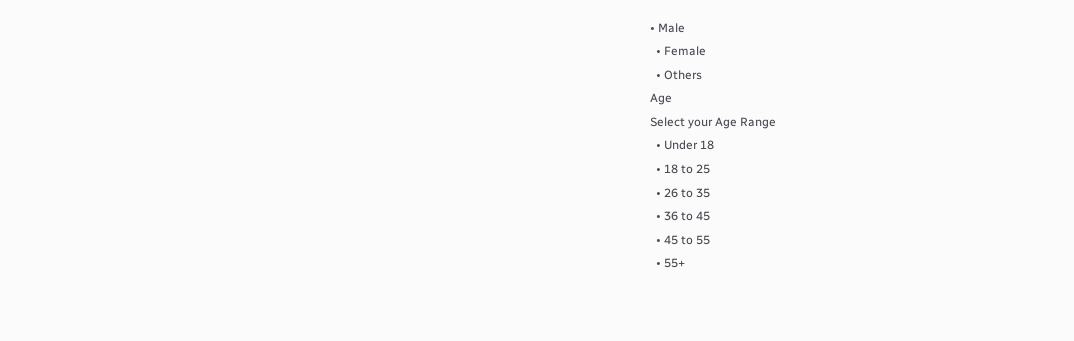• Male
  • Female
  • Others
Age
Select your Age Range
  • Under 18
  • 18 to 25
  • 26 to 35
  • 36 to 45
  • 45 to 55
  • 55+